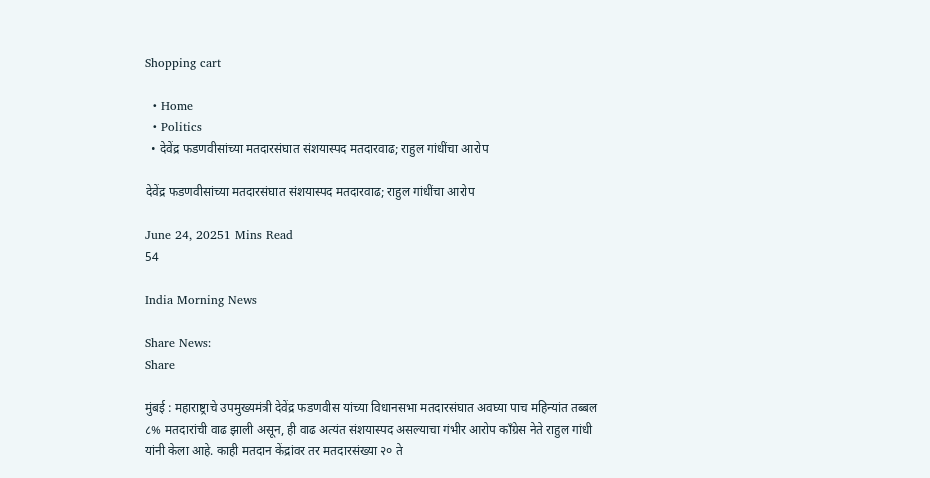Shopping cart

  • Home
  • Politics
  • देवेंद्र फडणवीसांच्या मतदारसंघात संशयास्पद मतदारवाढ; राहुल गांधींचा आरोप

देवेंद्र फडणवीसांच्या मतदारसंघात संशयास्पद मतदारवाढ; राहुल गांधींचा आरोप

June 24, 20251 Mins Read
54

India Morning News

Share News:
Share

मुंबई : महाराष्ट्राचे उपमुख्यमंत्री देवेंद्र फडणवीस यांच्या विधानसभा मतदारसंघात अवघ्या पाच महिन्यांत तब्बल ८% मतदारांची वाढ झाली असून, ही वाढ अत्यंत संशयास्पद असल्याचा गंभीर आरोप काँग्रेस नेते राहुल गांधी यांनी केला आहे. काही मतदान केंद्रांवर तर मतदारसंख्या २० ते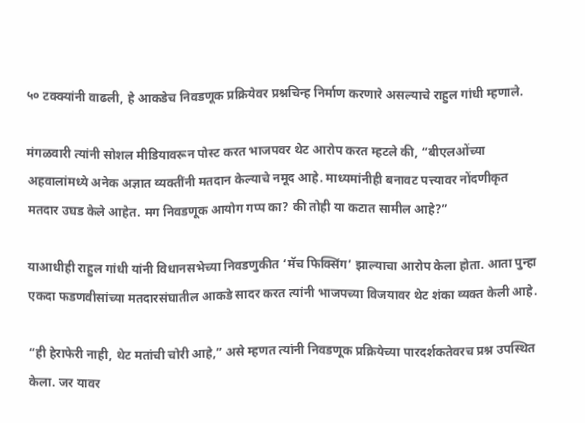५० टक्क्यांनी वाढली, हे आकडेच निवडणूक प्रक्रियेवर प्रश्नचिन्ह निर्माण करणारे असल्याचे राहुल गांधी म्हणाले.

मंगळवारी त्यांनी सोशल मीडियावरून पोस्ट करत भाजपवर थेट आरोप करत म्हटले की, “बीएलओंच्या अहवालांमध्ये अनेक अज्ञात व्यक्तींनी मतदान केल्याचे नमूद आहे. माध्यमांनीही बनावट पत्त्यावर नोंदणीकृत मतदार उघड केले आहेत. मग निवडणूक आयोग गप्प का? की तोही या कटात सामील आहे?”

याआधीही राहुल गांधी यांनी विधानसभेच्या निवडणुकीत ‘मॅच फिक्सिंग’ झाल्याचा आरोप केला होता. आता पुन्हा एकदा फडणवीसांच्या मतदारसंघातील आकडे सादर करत त्यांनी भाजपच्या विजयावर थेट शंका व्यक्त केली आहे.

“ही हेराफेरी नाही, थेट मतांची चोरी आहे,” असे म्हणत त्यांनी निवडणूक प्रक्रियेच्या पारदर्शकतेवरच प्रश्न उपस्थित केला. जर यावर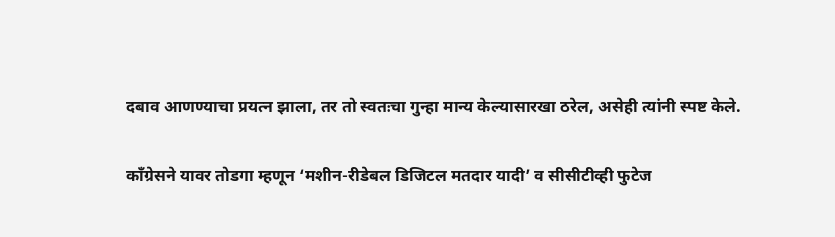दबाव आणण्याचा प्रयत्न झाला, तर तो स्वतःचा गुन्हा मान्य केल्यासारखा ठरेल, असेही त्यांनी स्पष्ट केले.

काँग्रेसने यावर तोडगा म्हणून ‘मशीन-रीडेबल डिजिटल मतदार यादी’ व सीसीटीव्ही फुटेज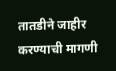तातडीने जाहीर करण्याची मागणी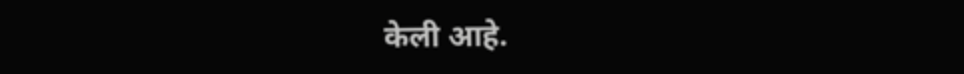केली आहे.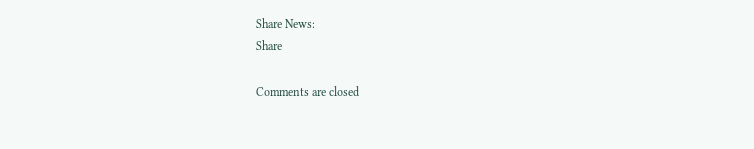Share News:
Share

Comments are closed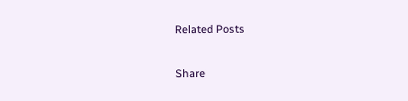Related Posts

Share